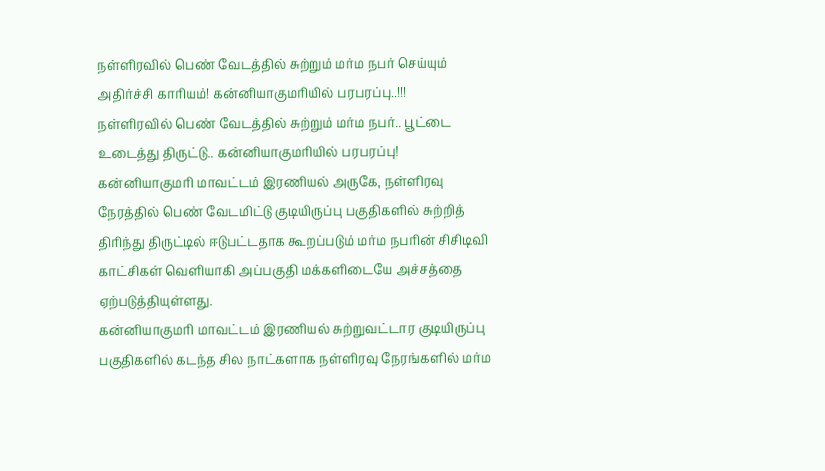நள்ளிரவில் பெண் வேடத்தில் சுற்றும் மர்ம நபர் செய்யும் அதிர்ச்சி காரியம்! கன்னியாகுமரியில் பரபரப்பு..!!!
நள்ளிரவில் பெண் வேடத்தில் சுற்றும் மர்ம நபர்.. பூட்டை உடைத்து திருட்டு.. கன்னியாகுமரியில் பரபரப்பு!
கன்னியாகுமரி மாவட்டம் இரணியல் அருகே, நள்ளிரவு நேரத்தில் பெண் வேடமிட்டு குடியிருப்பு பகுதிகளில் சுற்றித் திரிந்து திருட்டில் ஈடுபட்டதாக கூறப்படும் மர்ம நபரின் சிசிடிவி காட்சிகள் வெளியாகி அப்பகுதி மக்களிடையே அச்சத்தை ஏற்படுத்தியுள்ளது.
கன்னியாகுமரி மாவட்டம் இரணியல் சுற்றுவட்டார குடியிருப்பு பகுதிகளில் கடந்த சில நாட்களாக நள்ளிரவு நேரங்களில் மர்ம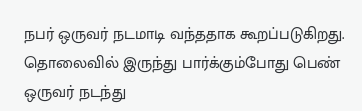நபர் ஒருவர் நடமாடி வந்ததாக கூறப்படுகிறது. தொலைவில் இருந்து பார்க்கும்போது பெண் ஒருவர் நடந்து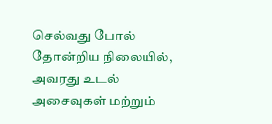செல்வது போல் தோன்றிய நிலையில், அவரது உடல் அசைவுகள் மற்றும்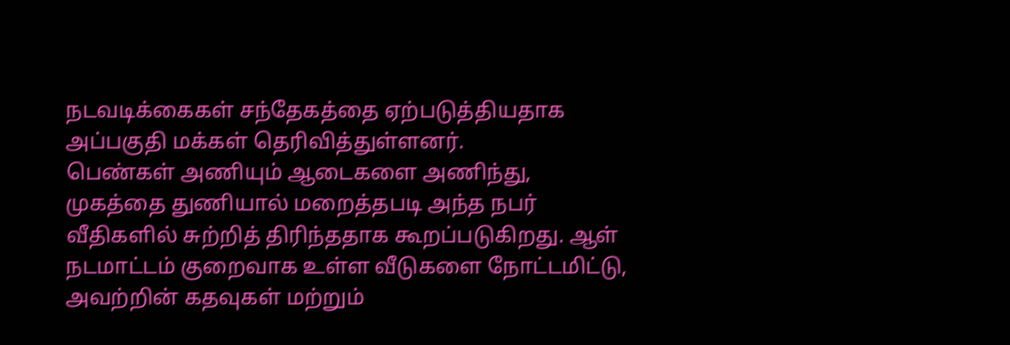நடவடிக்கைகள் சந்தேகத்தை ஏற்படுத்தியதாக அப்பகுதி மக்கள் தெரிவித்துள்ளனர்.
பெண்கள் அணியும் ஆடைகளை அணிந்து, முகத்தை துணியால் மறைத்தபடி அந்த நபர் வீதிகளில் சுற்றித் திரிந்ததாக கூறப்படுகிறது. ஆள் நடமாட்டம் குறைவாக உள்ள வீடுகளை நோட்டமிட்டு, அவற்றின் கதவுகள் மற்றும்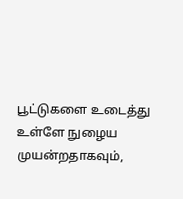பூட்டுகளை உடைத்து உள்ளே நுழைய முயன்றதாகவும்,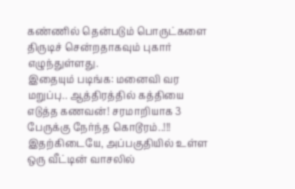கண்ணில் தென்படும் பொருட்களை திருடிச் சென்றதாகவும் புகார் எழுந்துள்ளது.
இதையும் படிங்க: மனைவி வர மறுப்பு.. ஆத்திரத்தில் கத்தியை எடுத்த கணவன்! சரமாறியாக 3 பேருக்கு நேர்ந்த கொடூரம்..!!!
இதற்கிடையே, அப்பகுதியில் உள்ள ஒரு வீட்டின் வாசலில்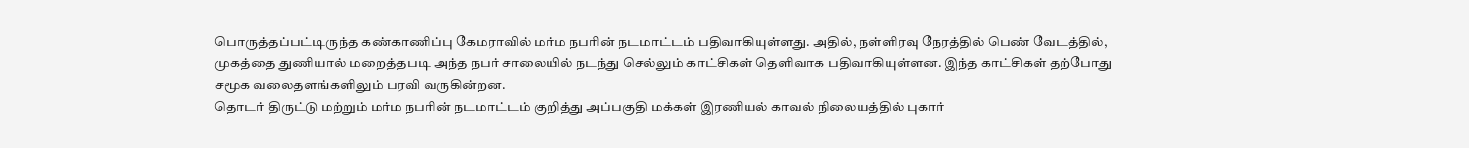பொருத்தப்பட்டிருந்த கண்காணிப்பு கேமராவில் மர்ம நபரின் நடமாட்டம் பதிவாகியுள்ளது. அதில், நள்ளிரவு நேரத்தில் பெண் வேடத்தில், முகத்தை துணியால் மறைத்தபடி அந்த நபர் சாலையில் நடந்து செல்லும் காட்சிகள் தெளிவாக பதிவாகியுள்ளன. இந்த காட்சிகள் தற்போது சமூக வலைதளங்களிலும் பரவி வருகின்றன.
தொடர் திருட்டு மற்றும் மர்ம நபரின் நடமாட்டம் குறித்து அப்பகுதி மக்கள் இரணியல் காவல் நிலையத்தில் புகார்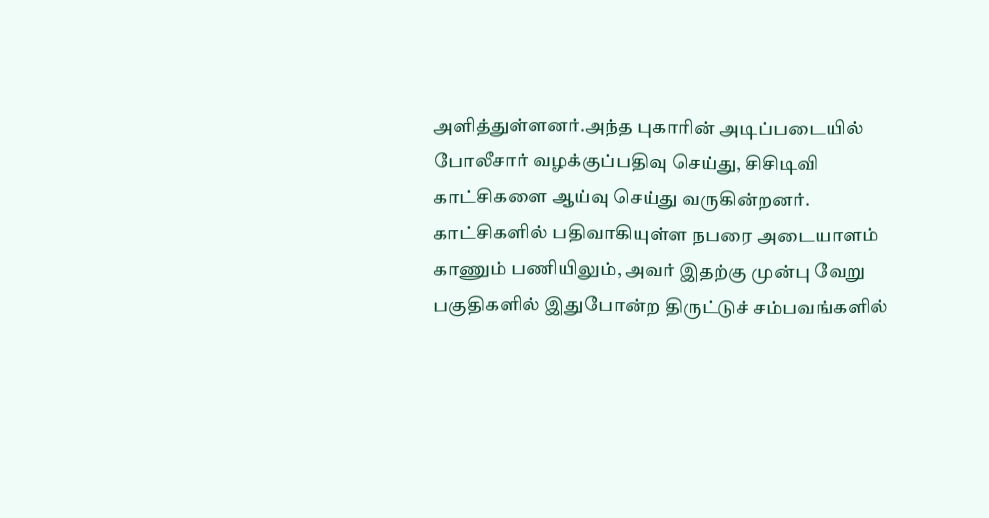அளித்துள்ளனர்.அந்த புகாரின் அடிப்படையில் போலீசார் வழக்குப்பதிவு செய்து, சிசிடிவி காட்சிகளை ஆய்வு செய்து வருகின்றனர். காட்சிகளில் பதிவாகியுள்ள நபரை அடையாளம் காணும் பணியிலும், அவர் இதற்கு முன்பு வேறு பகுதிகளில் இதுபோன்ற திருட்டுச் சம்பவங்களில்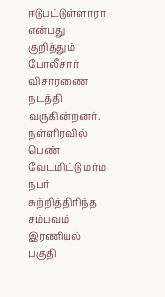ஈடுபட்டுள்ளாரா என்பது குறித்தும் போலீசார் விசாரணை நடத்தி வருகின்றனர். நள்ளிரவில் பெண் வேடமிட்டு மர்ம நபர் சுற்றித்திரிந்த சம்பவம் இரணியல் பகுதி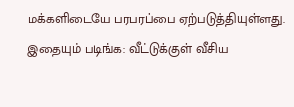மக்களிடையே பரபரப்பை ஏற்படுத்தியுள்ளது.
இதையும் படிங்க: வீட்டுக்குள் வீசிய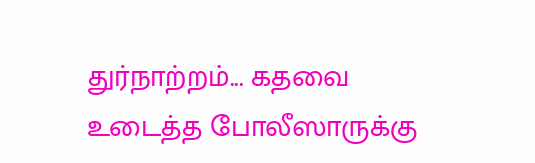துர்நாற்றம்... கதவை உடைத்த போலீஸாருக்கு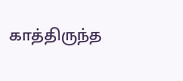காத்திருந்த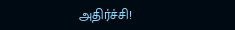அதிர்ச்சி!